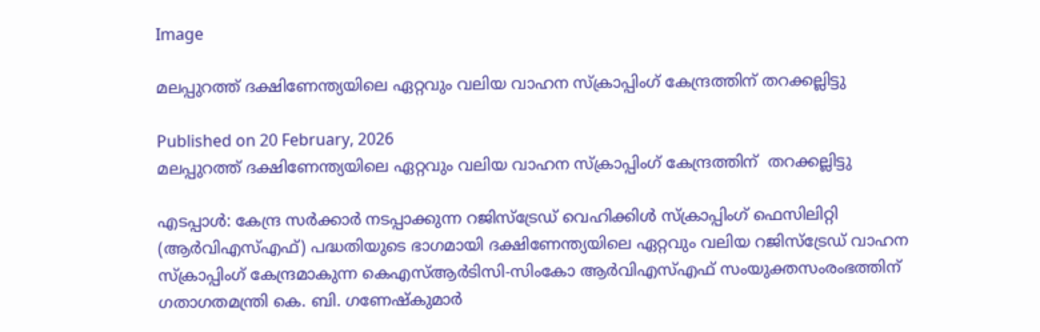Image

മലപ്പുറത്ത് ദക്ഷിണേന്ത്യയിലെ ഏറ്റവും വലിയ വാഹന സ്‌ക്രാപ്പിംഗ് കേന്ദ്രത്തിന് തറക്കല്ലിട്ടു

Published on 20 February, 2026
മലപ്പുറത്ത് ദക്ഷിണേന്ത്യയിലെ ഏറ്റവും വലിയ വാഹന സ്‌ക്രാപ്പിംഗ് കേന്ദ്രത്തിന്  തറക്കല്ലിട്ടു

എടപ്പാള്‍: കേന്ദ്ര സര്‍ക്കാര്‍ നടപ്പാക്കുന്ന റജിസ്ട്രേഡ് വെഹിക്കിള്‍ സ്‌ക്രാപ്പിംഗ് ഫെസിലിറ്റി (ആര്‍വിഎസ്എഫ്) പദ്ധതിയുടെ ഭാഗമായി ദക്ഷിണേന്ത്യയിലെ ഏറ്റവും വലിയ റജിസ്ട്രേഡ് വാഹന സ്‌ക്രാപ്പിംഗ് കേന്ദ്രമാകുന്ന കെഎസ്ആര്‍ടിസി-സിംകോ ആര്‍വിഎസ്എഫ് സംയുക്തസംരംഭത്തിന് ഗതാഗതമന്ത്രി കെ. ബി. ഗണേഷ്‌കുമാര്‍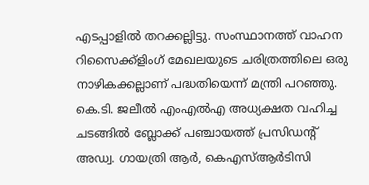എടപ്പാളില്‍ തറക്കല്ലിട്ടു. സംസ്ഥാനത്ത് വാഹന റിസൈക്ക്‌ളിംഗ് മേഖലയുടെ ചരിത്രത്തിലെ ഒരു നാഴികക്കല്ലാണ് പദ്ധതിയെന്ന് മന്ത്രി പറഞ്ഞു. കെ.ടി. ജലീല്‍ എംഎല്‍എ അധ്യക്ഷത വഹിച്ച ചടങ്ങില്‍ ബ്ലോക്ക് പഞ്ചായത്ത് പ്രസിഡന്റ് അഡ്വ. ഗായത്രി ആര്‍, കെഎസ്ആര്‍ടിസി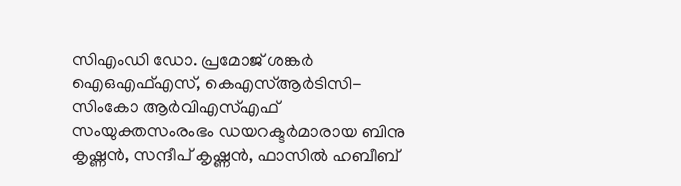സിഎംഡി ഡോ. പ്രമോജ് ശങ്കര്‍ ഐഒഎഫ്എസ്, കെഎസ്ആര്‍ടിസി-സിംകോ ആര്‍വിഎസ്എഫ് സംയുക്തസംരംഭം ഡയറക്ടര്‍മാരായ ബിനു കൃഷ്ണന്‍, സന്ദീപ് കൃഷ്ണന്‍, ഫാസില്‍ ഹബീബ്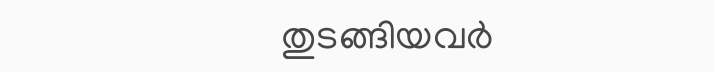തുടങ്ങിയവര്‍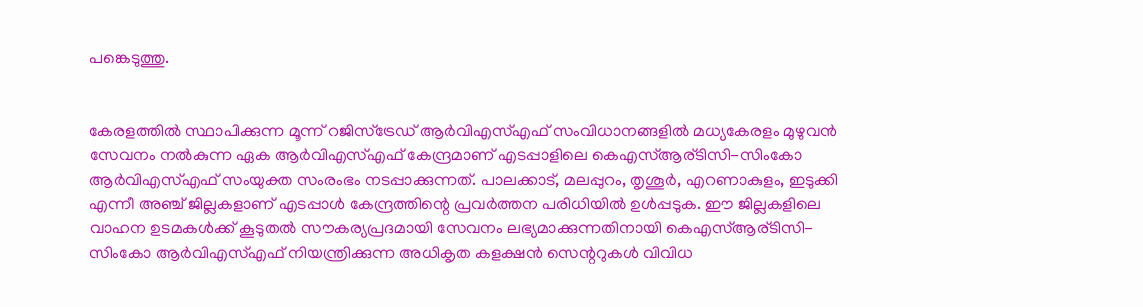പങ്കെടുത്തു.


കേരളത്തില്‍ സ്ഥാപിക്കുന്ന മൂന്ന് റജിസ്ട്രേഡ് ആര്‍വിഎസ്എഫ് സംവിധാനങ്ങളില്‍ മധ്യകേരളം മുഴുവന്‍ സേവനം നല്‍കുന്ന ഏക ആര്‍വിഎസ്എഫ് കേന്ദ്രമാണ് എടപ്പാളിലെ കെഎസ്ആര്ടിസി-സിംകോ ആര്‍വിഎസ്എഫ് സംയുക്ത സംരംഭം നടപ്പാക്കുന്നത്. പാലക്കാട്, മലപ്പുറം, തൃശൂര്‍, എറണാകുളം, ഇടുക്കി എന്നീ അഞ്ച് ജില്ലകളാണ് എടപ്പാള്‍ കേന്ദ്രത്തിന്റെ പ്രവര്‍ത്തന പരിധിയില്‍ ഉള്‍പ്പടുക. ഈ ജില്ലകളിലെ വാഹന ഉടമകള്‍ക്ക് കൂടുതല്‍ സൗകര്യപ്രദമായി സേവനം ലഭ്യമാക്കുന്നതിനായി കെഎസ്ആര്ടിസി-സിംകോ ആര്‍വിഎസ്എഫ് നിയന്ത്രിക്കുന്ന അധികൃത കളക്ഷന്‍ സെന്ററുകള്‍ വിവിധ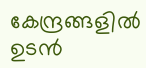കേന്ദ്രങ്ങളില്‍ ഉടന്‍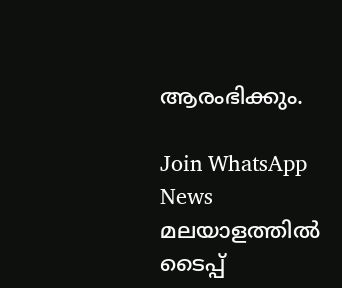ആരംഭിക്കും.

Join WhatsApp News
മലയാളത്തില്‍ ടൈപ്പ്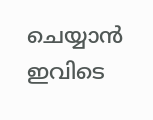ചെയ്യാന്‍ ഇവിടെ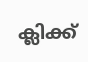ക്ലിക്ക്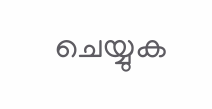ചെയ്യുക